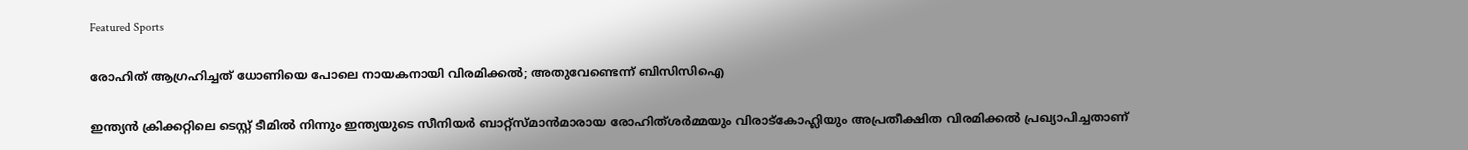Featured Sports

രോഹിത് ആഗ്രഹിച്ചത് ധോണിയെ പോലെ നായകനായി വിരമിക്കല്‍; അതുവേണ്ടെന്ന് ബിസിസിഐ

ഇന്ത്യന്‍ ക്രിക്കറ്റിലെ ടെസ്റ്റ് ടീമില്‍ നിന്നും ഇന്ത്യയുടെ സീനിയര്‍ ബാറ്റ്‌സ്മാന്‍മാരായ രോഹിത്ശര്‍മ്മയും വിരാട്‌കോഹ്ലിയും അപ്രതീക്ഷിത വിരമിക്കല്‍ പ്രഖ്യാപിച്ചതാണ്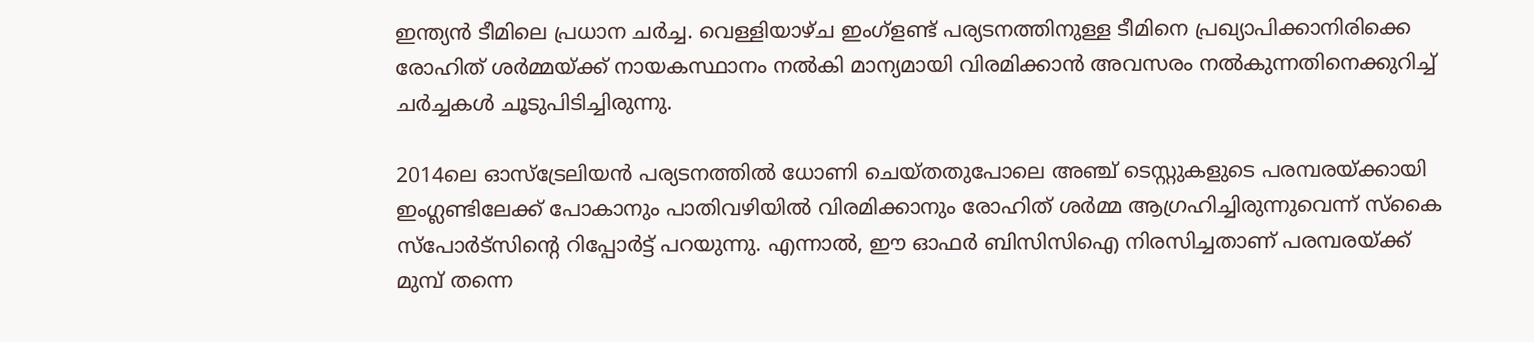ഇന്ത്യന്‍ ടീമിലെ പ്രധാന ചര്‍ച്ച. വെള്ളിയാഴ്ച ഇംഗ്‌ളണ്ട് പര്യടനത്തിനുള്ള ടീമിനെ പ്രഖ്യാപിക്കാനിരിക്കെ രോഹിത് ശര്‍മ്മയ്ക്ക് നായകസ്ഥാനം നല്‍കി മാന്യമായി വിരമിക്കാന്‍ അവസരം നല്‍കുന്നതിനെക്കുറിച്ച് ചര്‍ച്ചകള്‍ ചൂടുപിടിച്ചിരുന്നു.

2014ലെ ഓസ്ട്രേലിയന്‍ പര്യടനത്തില്‍ ധോണി ചെയ്തതുപോലെ അഞ്ച് ടെസ്റ്റുകളുടെ പരമ്പരയ്ക്കായി ഇംഗ്ലണ്ടിലേക്ക് പോകാനും പാതിവഴിയില്‍ വിരമിക്കാനും രോഹിത് ശര്‍മ്മ ആഗ്രഹിച്ചിരുന്നുവെന്ന് സ്‌കൈ സ്പോര്‍ട്സിന്റെ റിപ്പോര്‍ട്ട് പറയുന്നു. എന്നാല്‍, ഈ ഓഫര്‍ ബിസിസിഐ നിരസിച്ചതാണ് പരമ്പരയ്ക്ക് മുമ്പ് തന്നെ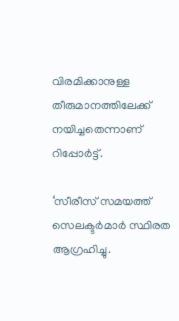വിരമിക്കാനുള്ള തീരുമാനത്തിലേക്ക് നയിച്ചതെന്നാണ് റിപ്പോര്‍ട്ട്.

‘സീരീസ് സമയത്ത് സെലക്ടര്‍മാര്‍ സ്ഥിരത ആഗ്രഹിച്ചു.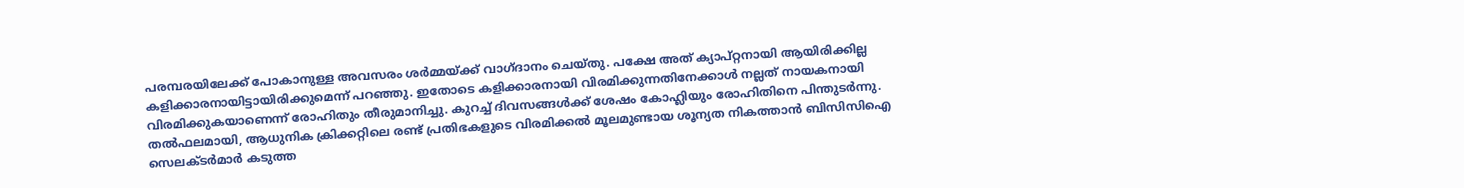പരമ്പരയിലേക്ക് പോകാനുള്ള അവസരം ശര്‍മ്മയ്ക്ക് വാഗ്ദാനം ചെയ്തു. പക്ഷേ അത് ക്യാപ്റ്റനായി ആയിരിക്കില്ല കളിക്കാരനായിട്ടായിരിക്കുമെന്ന് പറഞ്ഞു. ഇതോടെ കളിക്കാരനായി വിരമിക്കുന്നതിനേക്കാള്‍ നല്ലത് നായകനായി വിരമിക്കുകയാണെന്ന് രോഹിതും തീരുമാനിച്ചു. കുറച്ച് ദിവസങ്ങള്‍ക്ക് ശേഷം കോഹ്ലിയും രോഹിതിനെ പിന്തുടര്‍ന്നു. തല്‍ഫലമായി, ആധുനിക ക്രിക്കറ്റിലെ രണ്ട് പ്രതിഭകളുടെ വിരമിക്കല്‍ മൂലമുണ്ടായ ശൂന്യത നികത്താന്‍ ബിസിസിഐ സെലക്ടര്‍മാര്‍ കടുത്ത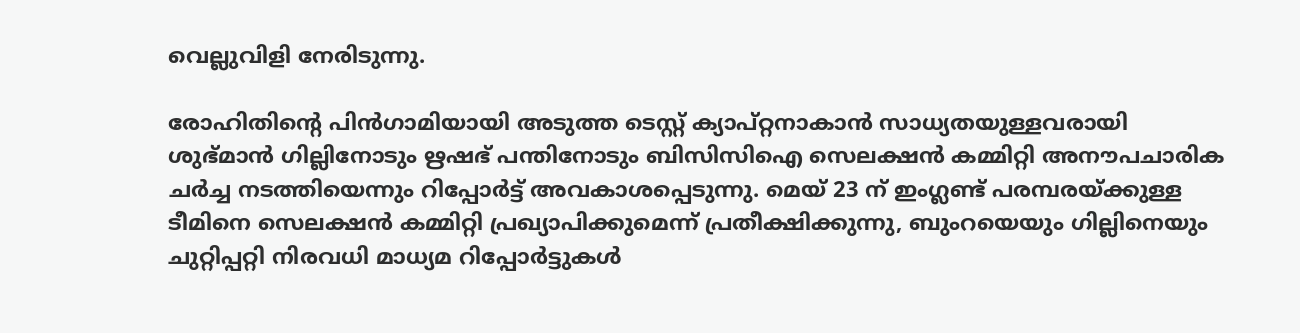വെല്ലുവിളി നേരിടുന്നു.

രോഹിതിന്റെ പിന്‍ഗാമിയായി അടുത്ത ടെസ്റ്റ് ക്യാപ്റ്റനാകാന്‍ സാധ്യതയുള്ളവരായി ശുഭ്മാന്‍ ഗില്ലിനോടും ഋഷഭ് പന്തിനോടും ബിസിസിഐ സെലക്ഷന്‍ കമ്മിറ്റി അനൗപചാരിക ചര്‍ച്ച നടത്തിയെന്നും റിപ്പോര്‍ട്ട് അവകാശപ്പെടുന്നു. മെയ് 23 ന് ഇംഗ്ലണ്ട് പരമ്പരയ്ക്കുള്ള ടീമിനെ സെലക്ഷന്‍ കമ്മിറ്റി പ്രഖ്യാപിക്കുമെന്ന് പ്രതീക്ഷിക്കുന്നു, ബുംറയെയും ഗില്ലിനെയും ചുറ്റിപ്പറ്റി നിരവധി മാധ്യമ റിപ്പോര്‍ട്ടുകള്‍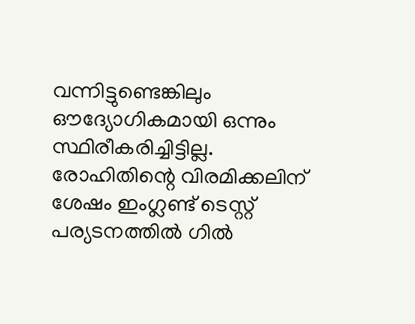വന്നിട്ടുണ്ടെങ്കിലും ഔദ്യോഗികമായി ഒന്നും സ്ഥിരീകരിച്ചിട്ടില്ല. രോഹിതിന്റെ വിരമിക്കലിന് ശേഷം ഇംഗ്ലണ്ട് ടെസ്റ്റ് പര്യടനത്തില്‍ ഗില്‍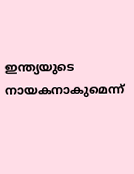ഇന്ത്യയുടെ നായകനാകുമെന്ന്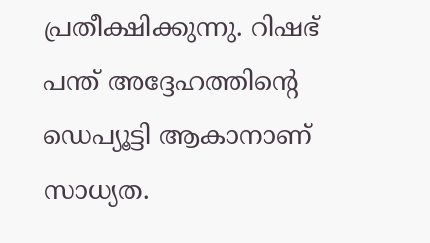പ്രതീക്ഷിക്കുന്നു. റിഷഭ് പന്ത് അദ്ദേഹത്തിന്റെ ഡെപ്യൂട്ടി ആകാനാണ് സാധ്യത.